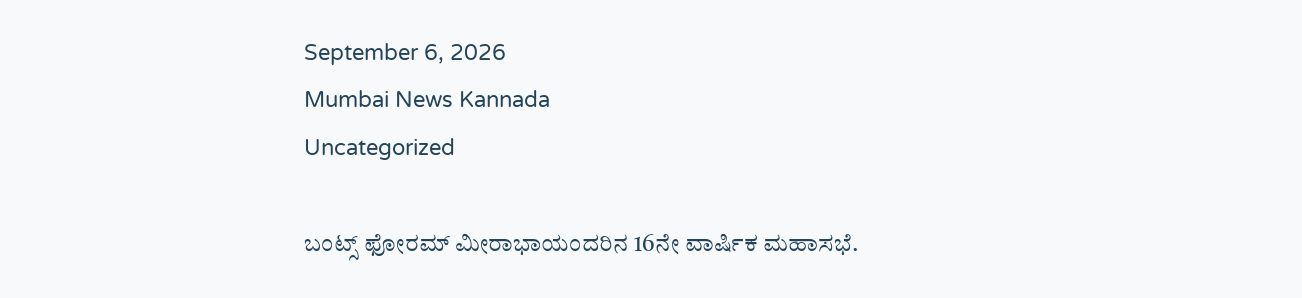September 6, 2026
Mumbai News Kannada
Uncategorized

ಬಂಟ್ಸ್ ಫೋರಮ್ ಮೀರಾಭಾಯಂದರಿನ 16ನೇ ವಾರ್ಷಿಕ ಮಹಾಸಭೆ.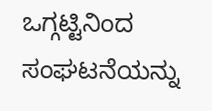ಒಗ್ಗಟ್ಟಿನಿಂದ ಸಂಘಟನೆಯನ್ನು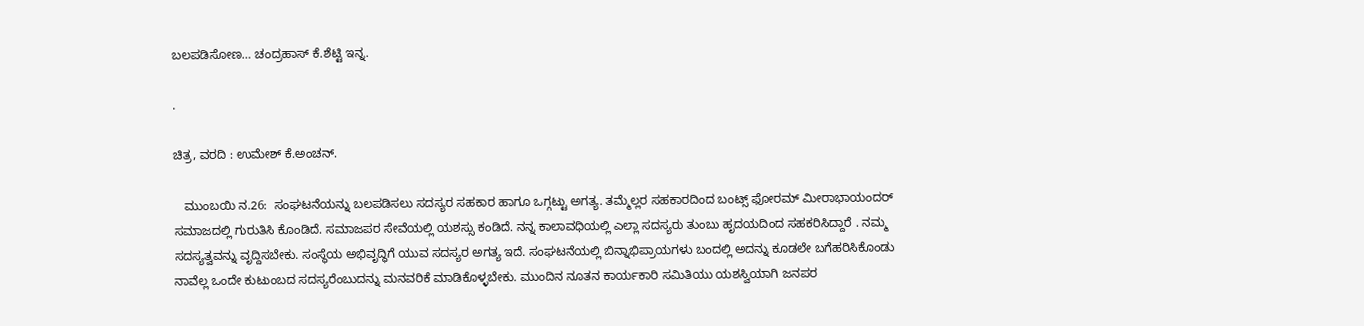ಬಲಪಡಿಸೋಣ… ಚಂದ್ರಹಾಸ್ ಕೆ.ಶೆಟ್ಟಿ ಇನ್ನ.

.

ಚಿತ್ರ, ವರದಿ : ಉಮೇಶ್ ಕೆ.ಅಂಚನ್.

   ಮುಂಬಯಿ ನ.26:  ಸಂಘಟನೆಯನ್ನು ಬಲಪಡಿಸಲು ಸದಸ್ಯರ ಸಹಕಾರ ಹಾಗೂ ಒಗ್ಗಟ್ಟು ಅಗತ್ಯ. ತಮ್ಮೆಲ್ಲರ ಸಹಕಾರದಿಂದ ಬಂಟ್ಸ್ ಫೋರಮ್ ಮೀರಾಭಾಯಂದರ್ ಸಮಾಜದಲ್ಲಿ ಗುರುತಿಸಿ ಕೊಂಡಿದೆ. ಸಮಾಜಪರ ಸೇವೆಯಲ್ಲಿ ಯಶಸ್ಸು ಕಂಡಿದೆ. ನನ್ನ ಕಾಲಾವಧಿಯಲ್ಲಿ ಎಲ್ಲಾ ಸದಸ್ಯರು ತುಂಬು ಹೃದಯದಿಂದ ಸಹಕರಿಸಿದ್ದಾರೆ . ನಮ್ಮ ಸದಸ್ಯತ್ವವನ್ನು ವೃದ್ದಿಸಬೇಕು. ಸಂಸ್ಥೆಯ ಅಭಿವೃದ್ಧಿಗೆ ಯುವ ಸದಸ್ಯರ ಅಗತ್ಯ ಇದೆ. ಸಂಘಟನೆಯಲ್ಲಿ ಬಿನ್ನಾಭಿಪ್ರಾಯಗಳು ಬಂದಲ್ಲಿ ಅದನ್ನು ಕೂಡಲೇ ಬಗೆಹರಿಸಿಕೊಂಡು ನಾವೆಲ್ಲ ಒಂದೇ ಕುಟುಂಬದ ಸದಸ್ಯರೆಂಬುದನ್ನು ಮನವರಿಕೆ ಮಾಡಿಕೊಳ್ಳಬೇಕು. ಮುಂದಿನ ನೂತನ ಕಾರ್ಯಕಾರಿ ಸಮಿತಿಯು ಯಶಸ್ವಿಯಾಗಿ ಜನಪರ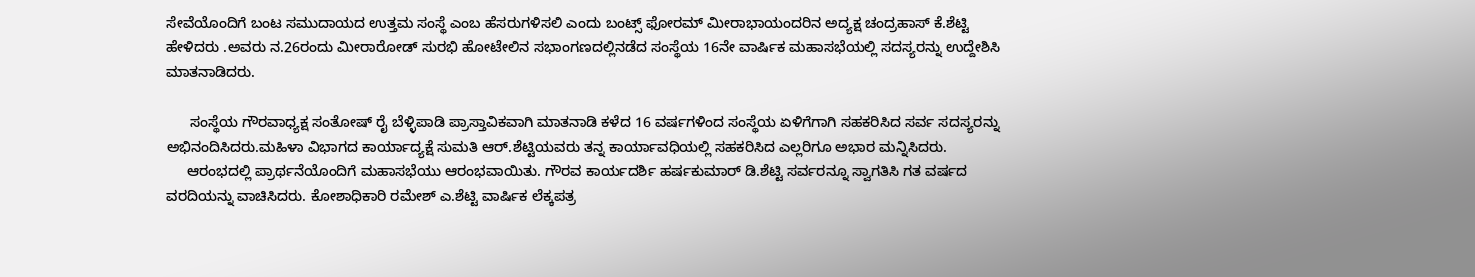ಸೇವೆಯೊಂದಿಗೆ ಬಂಟ ಸಮುದಾಯದ ಉತ್ತಮ ಸಂಸ್ಥೆ ಎಂಬ ಹೆಸರುಗಳಿಸಲಿ ಎಂದು ಬಂಟ್ಸ್ ಫೋರಮ್ ಮೀರಾಭಾಯಂದರಿನ ಅದ್ಯಕ್ಷ ಚಂದ್ರಹಾಸ್ ಕೆ.ಶೆಟ್ಟಿ ಹೇಳಿದರು .ಅವರು ನ.26ರಂದು ಮೀರಾರೋಡ್ ಸುರಭಿ ಹೋಟೇಲಿನ ಸಭಾಂಗಣದಲ್ಲಿನಡೆದ ಸಂಸ್ಥೆಯ 16ನೇ ವಾರ್ಷಿಕ ಮಹಾಸಭೆಯಲ್ಲಿ ಸದಸ್ಯರನ್ನು ಉದ್ದೇಶಿಸಿ ಮಾತನಾಡಿದರು.

      ಸಂಸ್ಥೆಯ ಗೌರವಾಧ್ಯಕ್ಷ ಸಂತೋಷ್ ರೈ ಬೆಳ್ಳಿಪಾಡಿ ಪ್ರಾಸ್ತಾವಿಕವಾಗಿ ಮಾತನಾಡಿ ಕಳೆದ 16 ವರ್ಷಗಳಿಂದ ಸಂಸ್ಥೆಯ ಏಳಿಗೆಗಾಗಿ ಸಹಕರಿಸಿದ ಸರ್ವ ಸದಸ್ಯರನ್ನು ಅಭಿನಂದಿಸಿದರು.ಮಹಿಳಾ ವಿಭಾಗದ ಕಾರ್ಯಾದ್ಯಕ್ಷೆ ಸುಮತಿ ಆರ್.ಶೆಟ್ಟಿಯವರು ತನ್ನ ಕಾರ್ಯಾವಧಿಯಲ್ಲಿ ಸಹಕರಿಸಿದ ಎಲ್ಲರಿಗೂ ಅಭಾರ ಮನ್ನಿಸಿದರು.
     ಆರಂಭದಲ್ಲಿ ಪ್ರಾರ್ಥನೆಯೊಂದಿಗೆ ಮಹಾಸಭೆಯು ಆರಂಭವಾಯಿತು. ಗೌರವ ಕಾರ್ಯದರ್ಶಿ ಹರ್ಷಕುಮಾರ್ ಡಿ.ಶೆಟ್ಟಿ ಸರ್ವರನ್ನೂ ಸ್ವಾಗತಿಸಿ ಗತ ವರ್ಷದ ವರದಿಯನ್ನು ವಾಚಿಸಿದರು. ಕೋಶಾಧಿಕಾರಿ ರಮೇಶ್ ಎ.ಶೆಟ್ಟಿ ವಾರ್ಷಿಕ ಲೆಕ್ಕಪತ್ರ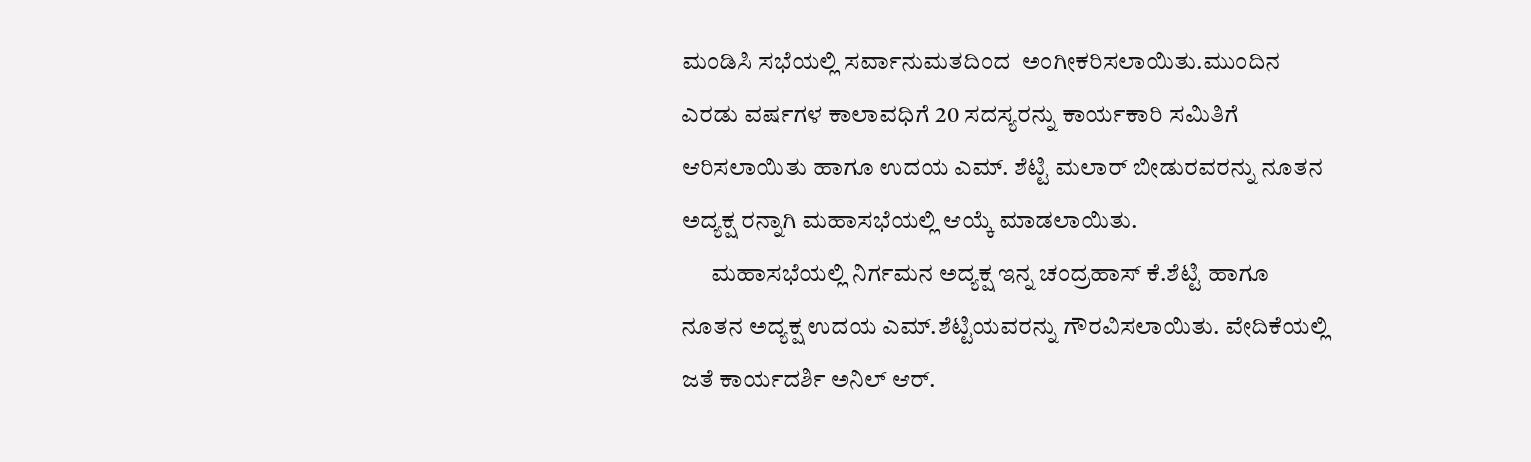ಮಂಡಿಸಿ ಸಭೆಯಲ್ಲಿ ಸರ್ವಾನುಮತದಿಂದ  ಅಂಗೀಕರಿಸಲಾಯಿತು.ಮುಂದಿನ ಎರಡು ವರ್ಷಗಳ ಕಾಲಾವಧಿಗೆ 20 ಸದಸ್ಯರನ್ನು ಕಾರ್ಯಕಾರಿ ಸಮಿತಿಗೆ ಆರಿಸಲಾಯಿತು ಹಾಗೂ ಉದಯ ಎಮ್. ಶೆಟ್ಟಿ ಮಲಾರ್ ಬೀಡುರವರನ್ನು ನೂತನ ಅದ್ಯಕ್ಷ ರನ್ನಾಗಿ ಮಹಾಸಭೆಯಲ್ಲಿ ಆಯ್ಕೆ ಮಾಡಲಾಯಿತು.
      ಮಹಾಸಭೆಯಲ್ಲಿ ನಿರ್ಗಮನ ಅದ್ಯಕ್ಷ ಇನ್ನ ಚಂದ್ರಹಾಸ್ ಕೆ.ಶೆಟ್ಟಿ ಹಾಗೂ ನೂತನ ಅದ್ಯಕ್ಷ ಉದಯ ಎಮ್.ಶೆಟ್ಟಿಯವರನ್ನು ಗೌರವಿಸಲಾಯಿತು. ವೇದಿಕೆಯಲ್ಲಿ ಜತೆ ಕಾರ್ಯದರ್ಶಿ ಅನಿಲ್ ಆರ್.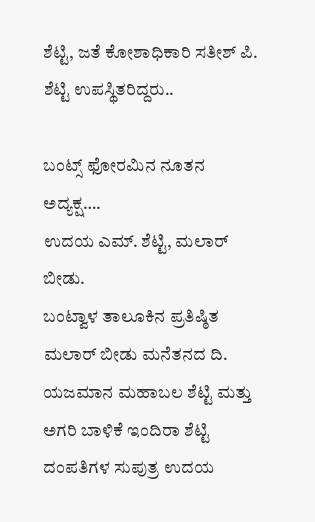ಶೆಟ್ಟಿ, ಜತೆ ಕೋಶಾಧಿಕಾರಿ ಸತೀಶ್ ಪಿ. ಶೆಟ್ಟಿ ಉಪಸ್ಥಿತರಿದ್ದರು..

ಬಂಟ್ಸ್ ಫೋರಮಿನ ನೂತನ ಅದ್ಯಕ್ಷ….
ಉದಯ ಎಮ್. ಶೆಟ್ಟಿ, ಮಲಾರ್ ಬೀಡು.
ಬಂಟ್ವಾಳ ತಾಲೂಕಿನ ಪ್ರತಿಷ್ಠಿತ ಮಲಾರ್ ಬೀಡು ಮನೆತನದ ದಿ. ಯಜಮಾನ ಮಹಾಬಲ ಶೆಟ್ಟಿ ಮತ್ತು ಅಗರಿ ಬಾಳಿಕೆ ಇಂದಿರಾ ಶೆಟ್ಟಿ ದಂಪತಿಗಳ ಸುಪುತ್ರ ಉದಯ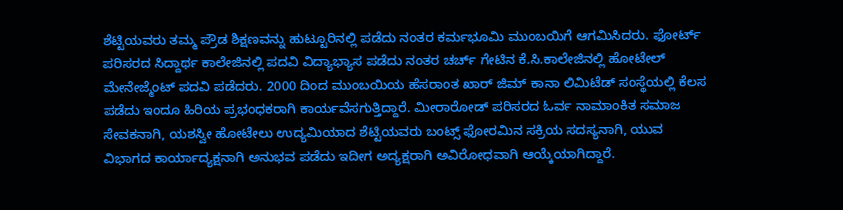ಶೆಟ್ಟಿಯವರು ತಮ್ಮ ಪ್ರೌಡ ಶಿಕ್ಷಣವನ್ನು ಹುಟ್ಟೂರಿನಲ್ಲಿ ಪಡೆದು ನಂತರ ಕರ್ಮಭೂಮಿ ಮುಂಬಯಿಗೆ ಆಗಮಿಸಿದರು. ಫೋರ್ಟ್ ಪರಿಸರದ ಸಿದ್ದಾರ್ಥ ಕಾಲೇಜಿನಲ್ಲಿ ಪದವಿ ವಿದ್ಯಾಭ್ಯಾಸ ಪಡೆದು ನಂತರ ಚರ್ಚ್ ಗೇಟಿನ ಕೆ.ಸಿ.ಕಾಲೇಜಿನಲ್ಲಿ ಹೋಟೇಲ್ ಮೇನೇಜ್ಮೆಂಟ್ ಪದವಿ ಪಡೆದರು. 2000 ದಿಂದ ಮುಂಬಯಿಯ ಹೆಸರಾಂತ ಖಾರ್ ಜಿಮ್ ಕಾನಾ ಲಿಮಿಟೆಡ್ ಸಂಸ್ಥೆಯಲ್ಲಿ ಕೆಲಸ ಪಡೆದು ಇಂದೂ ಹಿರಿಯ ಪ್ರಭಂಧಕರಾಗಿ ಕಾರ್ಯವೆಸಗುತ್ತಿದ್ದಾರೆ. ಮೀರಾರೋಡ್ ಪರಿಸರದ ಓರ್ವ ನಾಮಾಂಕಿತ ಸಮಾಜ ಸೇವಕನಾಗಿ, ಯಶಸ್ವೀ ಹೋಟೇಲು ಉದ್ಯಮಿಯಾದ ಶೆಟ್ಟಿಯವರು ಬಂಟ್ಸ್ ಫೋರಮಿನ ಸಕ್ರಿಯ ಸದಸ್ಯನಾಗಿ, ಯುವ ವಿಭಾಗದ ಕಾರ್ಯಾದ್ಯಕ್ಷನಾಗಿ ಅನುಭವ ಪಡೆದು ಇದೀಗ ಅದ್ಯಕ್ಷರಾಗಿ ಅವಿರೋಧವಾಗಿ ಆಯ್ಕೆಯಾಗಿದ್ದಾರೆ.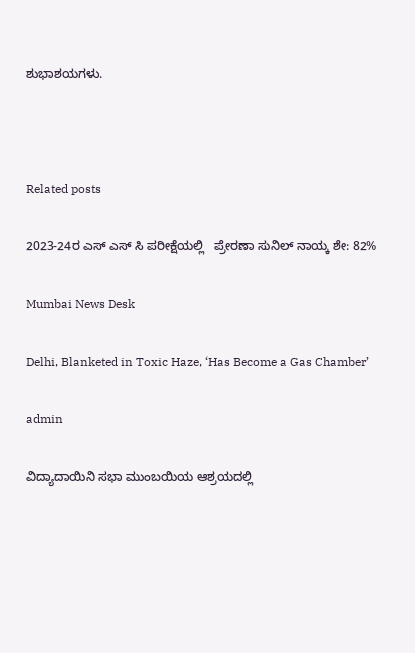ಶುಭಾಶಯಗಳು.



Related posts

2023-24ರ ಎಸ್ ಎಸ್ ಸಿ ಪರೀಕ್ಷೆಯಲ್ಲಿ   ಪ್ರೇರಣಾ ಸುನಿಲ್ ನಾಯ್ಕ ಶೇ: 82%

Mumbai News Desk

Delhi, Blanketed in Toxic Haze, ‘Has Become a Gas Chamber’

admin

ವಿದ್ಯಾದಾಯಿನಿ ಸಭಾ ಮುಂಬಯಿಯ ಆಶ್ರಯದಲ್ಲಿ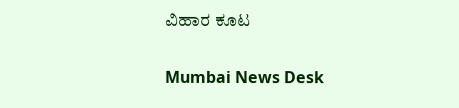ವಿಹಾರ ಕೂಟ

Mumbai News Desk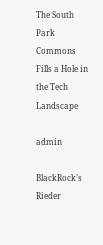The South Park Commons Fills a Hole in the Tech Landscape

admin

BlackRock’s Rieder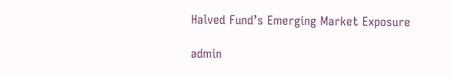Halved Fund’s Emerging Market Exposure

admin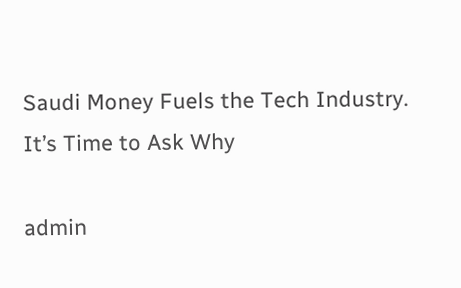Saudi Money Fuels the Tech Industry. It’s Time to Ask Why

admin